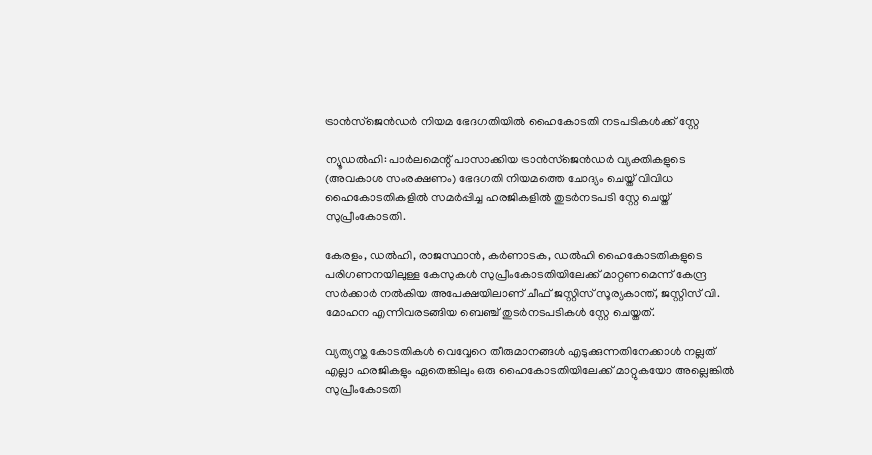ട്രാൻസ്‌ജെൻഡർ നിയമ ഭേദഗതിയിൽ ഹൈകോടതി നടപടികൾക്ക് സ്റ്റേ

ന്യൂഡൽഹി: പാർലമെന്റ് പാസാക്കിയ ട്രാൻസ്‌ജെൻഡർ വ്യക്തികളുടെ (അവകാശ സംരക്ഷണം) ഭേദഗതി നിയമത്തെ ചോദ്യം ചെയ്ത് വിവിധ ഹൈകോടതികളിൽ സമർപ്പിച്ച ഹരജികളിൽ തുടർനടപടി സ്റ്റേ ചെയ്ത് സുപ്രീംകോടതി.

കേരളം, ഡൽഹി, രാജസ്ഥാൻ, കർണാടക, ഡൽഹി ഹൈകോടതികളുടെ പരിഗണനയിലുള്ള കേസുകൾ സുപ്രീംകോടതിയിലേക്ക് മാറ്റണമെന്ന് കേന്ദ്ര സർക്കാർ നൽകിയ അപേക്ഷയിലാണ് ചീഫ് ജസ്റ്റിസ് സൂര്യകാന്ത്, ജസ്റ്റിസ് വി. മോഹന എന്നിവരടങ്ങിയ ബെഞ്ച് തുടർനടപടികൾ സ്റ്റേ ചെയ്തത്.

വ്യത്യസ്ത കോടതികൾ വെവ്വേറെ തീരുമാനങ്ങൾ എടുക്കുന്നതിനേക്കാൾ നല്ലത് എല്ലാ ഹരജികളും ഏതെങ്കിലും ഒരു ഹൈകോടതിയിലേക്ക് മാറ്റുകയോ അല്ലെങ്കിൽ സുപ്രീംകോടതി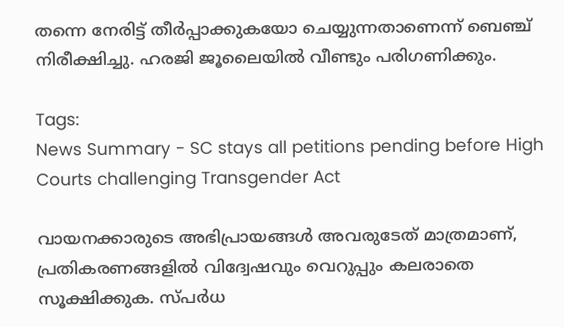തന്നെ നേരിട്ട് തീർപ്പാക്കുകയോ ചെയ്യുന്നതാണെന്ന് ബെഞ്ച് നിരീക്ഷിച്ചു. ഹരജി ജൂലൈയിൽ വീണ്ടും പരിഗണിക്കും.

Tags:
News Summary - SC stays all petitions pending before High Courts challenging Transgender Act

വായനക്കാരുടെ അഭിപ്രായങ്ങള്‍ അവരുടേത് മാത്രമാണ്, പ്രതികരണങ്ങളിൽ വിദ്വേഷവും വെറുപ്പും കലരാതെ സൂക്ഷിക്കുക. സ്പർധ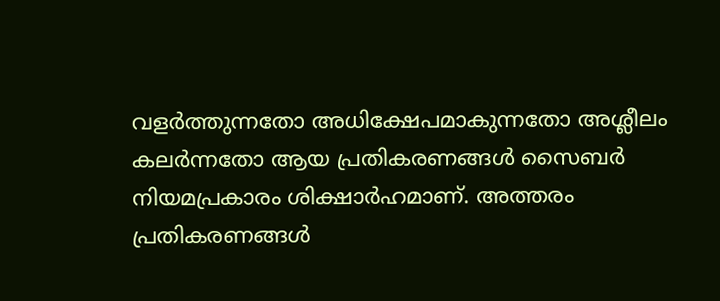വളർത്തുന്നതോ അധിക്ഷേപമാകുന്നതോ അശ്ലീലം കലർന്നതോ ആയ പ്രതികരണങ്ങൾ സൈബർ നിയമപ്രകാരം ശിക്ഷാർഹമാണ്. അത്തരം പ്രതികരണങ്ങൾ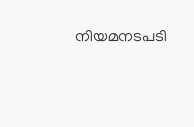നിയമനടപടി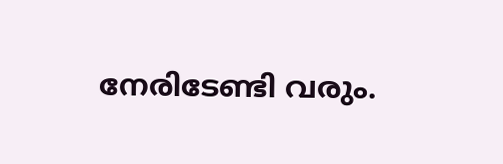നേരിടേണ്ടി വരും.